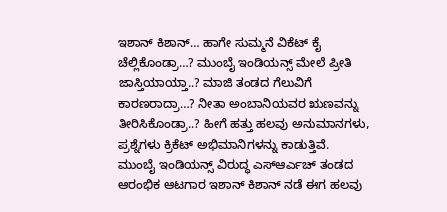ಇಶಾನ್ ಕಿಶಾನ್… ಹಾಗೇ ಸುಮ್ಮನೆ ವಿಕೆಟ್ ಕೈ ಚೆಲ್ಲಿಕೊಂಡ್ರಾ…? ಮುಂಬೈ ಇಂಡಿಯನ್ಸ್ ಮೇಲೆ ಪ್ರೀತಿ ಜಾಸ್ತಿಯಾಯ್ತಾ..? ಮಾಜಿ ತಂಡದ ಗೆಲುವಿಗೆ ಕಾರಣರಾದ್ರಾ…? ನೀತಾ ಅಂಬಾನಿಯವರ ಋಣವನ್ನು ತೀರಿಸಿಕೊಂಡ್ರಾ..? ಹೀಗೆ ಹತ್ತು ಹಲವು ಅನುಮಾನಗಳು, ಪ್ರಶ್ನೆಗಳು ಕ್ರಿಕೆಟ್ ಅಭಿಮಾನಿಗಳನ್ನು ಕಾಡುತ್ತಿವೆ.
ಮುಂಬೈ ಇಂಡಿಯನ್ಸ್ ವಿರುದ್ಧ ಎಸ್ಆರ್ಎಚ್ ತಂಡದ ಆರಂಭಿಕ ಆಟಗಾರ ಇಶಾನ್ ಕಿಶಾನ್ ನಡೆ ಈಗ ಹಲವು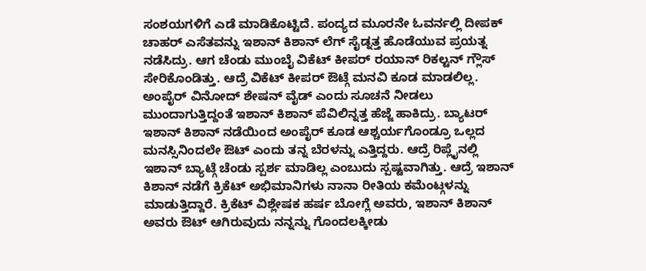ಸಂಶಯಗಳಿಗೆ ಎಡೆ ಮಾಡಿಕೊಟ್ಟಿದೆ. ಪಂದ್ಯದ ಮೂರನೇ ಓವರ್ನಲ್ಲಿ ದೀಪಕ್ ಚಾಹರ್ ಎಸೆತವನ್ನು ಇಶಾನ್ ಕಿಶಾನ್ ಲೆಗ್ ಸೈಡ್ನತ್ತ ಹೊಡೆಯುವ ಪ್ರಯತ್ನ ನಡೆಸಿದ್ರು. ಆಗ ಚೆಂಡು ಮುಂಬೈ ವಿಕೆಟ್ ಕೀಪರ್ ರಯಾನ್ ರಿಕಲ್ಟನ್ ಗ್ಲೌಸ್ ಸೇರಿಕೊಂಡಿತ್ತು. ಆದ್ರೆ ವಿಕೆಟ್ ಕೀಪರ್ ಔಟ್ಗೆ ಮನವಿ ಕೂಡ ಮಾಡಲಿಲ್ಲ. ಅಂಪೈರ್ ವಿನೋದ್ ಶೇಷನ್ ವೈಡ್ ಎಂದು ಸೂಚನೆ ನೀಡಲು ಮುಂದಾಗುತ್ತಿದ್ದಂತೆ ಇಶಾನ್ ಕಿಶಾನ್ ಪೆವಿಲಿನ್ನತ್ತ ಹೆಜ್ಜೆ ಹಾಕಿದ್ರು. ಬ್ಯಾಟರ್ ಇಶಾನ್ ಕಿಶಾನ್ ನಡೆಯಿಂದ ಅಂಪೈರ್ ಕೂಡ ಆಶ್ಚರ್ಯಗೊಂಡ್ರೂ ಒಲ್ಲದ ಮನಸ್ಸಿನಿಂದಲೇ ಔಟ್ ಎಂದು ತನ್ನ ಬೆರಳನ್ನು ಎತ್ತಿದ್ದರು. ಆದ್ರೆ ರಿಪ್ಲೈನಲ್ಲಿ ಇಶಾನ್ ಬ್ಯಾಟ್ಗೆ ಚೆಂಡು ಸ್ಪರ್ಶ ಮಾಡಿಲ್ಲ ಎಂಬುದು ಸ್ಪಷ್ಟವಾಗಿತ್ತು. ಆದ್ರೆ ಇಶಾನ್ ಕಿಶಾನ್ ನಡೆಗೆ ಕ್ರಿಕೆಟ್ ಅಭಿಮಾನಿಗಳು ನಾನಾ ರೀತಿಯ ಕಮೆಂಟ್ಗಳನ್ನು ಮಾಡುತ್ತಿದ್ದಾರೆ. ಕ್ರಿಕೆಟ್ ವಿಶ್ಲೇಷಕ ಹರ್ಷ ಬೋಗ್ಲೆ ಅವರು, ಇಶಾನ್ ಕಿಶಾನ್ ಅವರು ಔಟ್ ಆಗಿರುವುದು ನನ್ನನ್ನು ಗೊಂದಲಕ್ಕೀಡು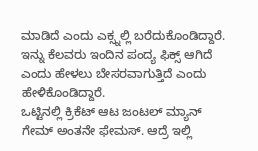ಮಾಡಿದೆ ಎಂದು ಎಕ್ಸ್ನಲ್ಲಿ ಬರೆದುಕೊಂಡಿದ್ದಾರೆ. ಇನ್ನು ಕೆಲವರು ಇಂದಿನ ಪಂದ್ಯ ಫಿಕ್ಸ್ ಆಗಿದೆ ಎಂದು ಹೇಳಲು ಬೇಸರವಾಗುತ್ತಿದೆ ಎಂದು ಹೇಳಿಕೊಂಡಿದ್ದಾರೆ.
ಒಟ್ಟಿನಲ್ಲಿ ಕ್ರಿಕೆಟ್ ಆಟ ಜಂಟಲ್ ಮ್ಯಾನ್ ಗೇಮ್ ಅಂತನೇ ಫೇಮಸ್. ಆದ್ರೆ ಇಲ್ಲಿ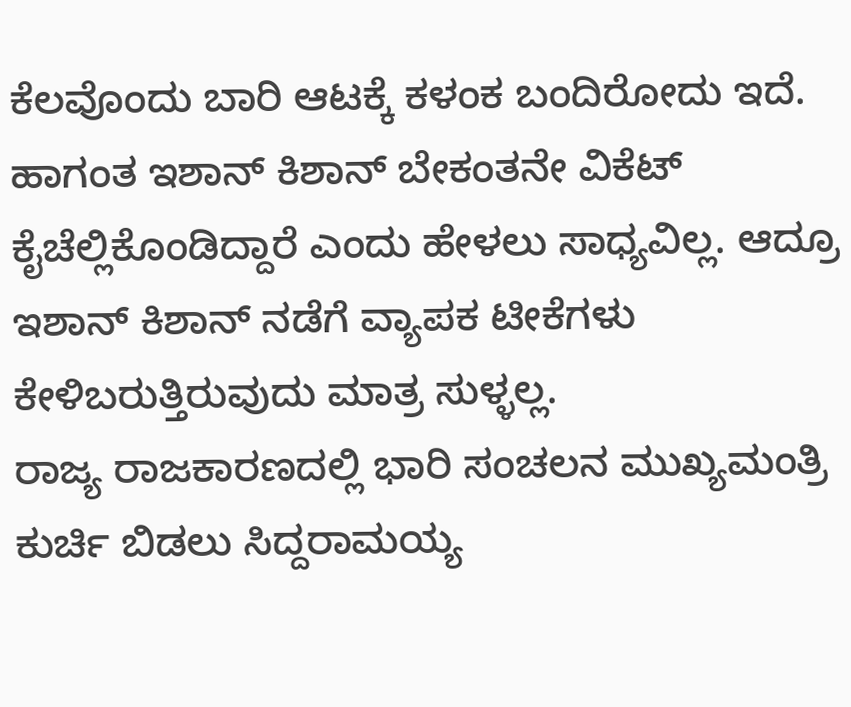ಕೆಲವೊಂದು ಬಾರಿ ಆಟಕ್ಕೆ ಕಳಂಕ ಬಂದಿರೋದು ಇದೆ. ಹಾಗಂತ ಇಶಾನ್ ಕಿಶಾನ್ ಬೇಕಂತನೇ ವಿಕೆಟ್ ಕೈಚೆಲ್ಲಿಕೊಂಡಿದ್ದಾರೆ ಎಂದು ಹೇಳಲು ಸಾಧ್ಯವಿಲ್ಲ. ಆದ್ರೂ ಇಶಾನ್ ಕಿಶಾನ್ ನಡೆಗೆ ವ್ಯಾಪಕ ಟೀಕೆಗಳು ಕೇಳಿಬರುತ್ತಿರುವುದು ಮಾತ್ರ ಸುಳ್ಳಲ್ಲ.
ರಾಜ್ಯ ರಾಜಕಾರಣದಲ್ಲಿ ಭಾರಿ ಸಂಚಲನ ಮುಖ್ಯಮಂತ್ರಿ ಕುರ್ಚಿ ಬಿಡಲು ಸಿದ್ದರಾಮಯ್ಯ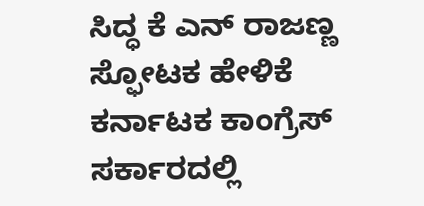ಸಿದ್ಧ ಕೆ ಎನ್ ರಾಜಣ್ಣ ಸ್ಫೋಟಕ ಹೇಳಿಕೆ
ಕರ್ನಾಟಕ ಕಾಂಗ್ರೆಸ್ ಸರ್ಕಾರದಲ್ಲಿ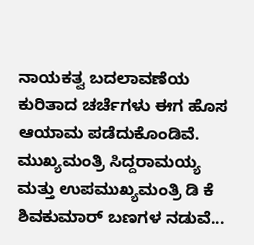ನಾಯಕತ್ವ ಬದಲಾವಣೆಯ ಕುರಿತಾದ ಚರ್ಚೆಗಳು ಈಗ ಹೊಸ ಆಯಾಮ ಪಡೆದುಕೊಂಡಿವೆ. ಮುಖ್ಯಮಂತ್ರಿ ಸಿದ್ದರಾಮಯ್ಯ ಮತ್ತು ಉಪಮುಖ್ಯಮಂತ್ರಿ ಡಿ ಕೆ ಶಿವಕುಮಾರ್ ಬಣಗಳ ನಡುವೆ...